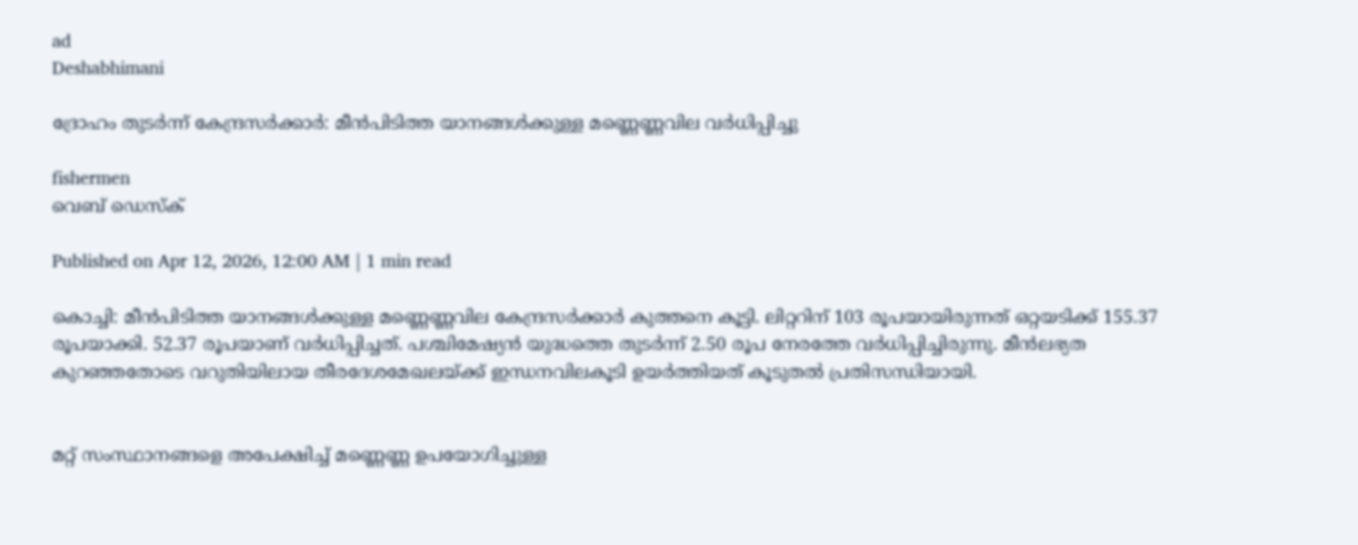ad
Deshabhimani

ദ്രോഹം തുടർന്ന്‌ കേന്ദ്രസർക്കാർ: മീൻപിടിത്ത യാനങ്ങൾക്കുള്ള മണ്ണെണ്ണവില വർധിപ്പിച്ചു

fishermen
വെബ് ഡെസ്ക്

Published on Apr 12, 2026, 12:00 AM | 1 min read

കൊച്ചി: മീൻപിടിത്ത യാനങ്ങൾക്കുള്ള മണ്ണെണ്ണവില കേന്ദ്രസർക്കാർ കുത്തനെ കൂട്ടി. ലിറ്ററിന് 103 രൂപയായിരുന്നത്‌ ഒറ്റയടിക്ക് 155.37 രൂപയാക്കി. 52.37 രൂപയാണ്‌ വർധിപ്പിച്ചത്‌. പശ്ചിമേഷ്യൻ യുദ്ധത്തെ തുടർന്ന് 2.50 രൂപ നേരത്തേ വർധിപ്പിച്ചിരുന്നു. മീൻലഭ്യത കുറഞ്ഞതോടെ വറുതിയിലായ തീരദേശമേഖലയ്‌ക്ക്‌ ഇന്ധനവിലകൂടി ഉയർത്തിയത്‌ കൂടുതൽ പ്രതിസന്ധിയായി.


മറ്റ്‌ സംസ്ഥാനങ്ങളെ അപേക്ഷിച്ച് മണ്ണെണ്ണ ഉപയോഗിച്ചുള്ള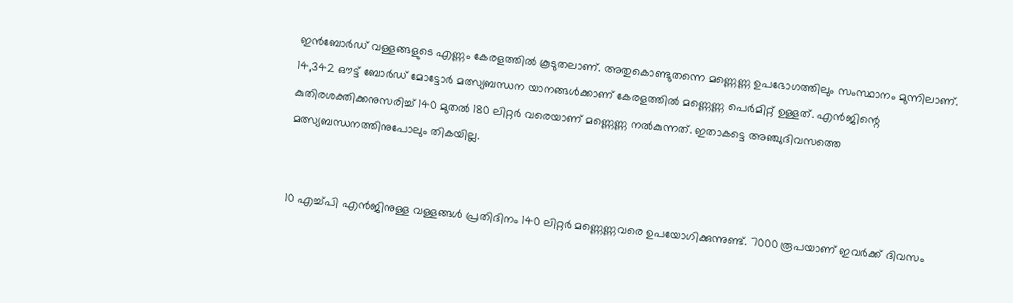ഇൻബോർഡ് വള്ളങ്ങളുടെ എണ്ണം കേരളത്തിൽ കൂടുതലാണ്. അതുകൊണ്ടുതന്നെ മണ്ണെണ്ണ ഉപഭോഗത്തിലും സംസ്ഥാനം മുന്നിലാണ്. 14,342 ഔട്ട് ബോർഡ് മോട്ടോർ മത്സ്യബന്ധന യാനങ്ങൾക്കാണ്‌ കേരളത്തിൽ മണ്ണെണ്ണ പെർമിറ്റ് ഉള്ളത്. എൻജിന്റെ കുതിരശക്തിക്കനുസരിച്ച് 140 മുതൽ 180 ലിറ്റർ വരെയാണ് മണ്ണെണ്ണ നൽകുന്നത്. ഇതാകട്ടെ അഞ്ചുദിവസത്തെ മത്സ്യബന്ധനത്തിനുപോലും തികയില്ല.


10 എച്ച്പി എൻജിനുള്ള വള്ളങ്ങൾ പ്രതിദിനം 140 ലിറ്റർ മണ്ണെണ്ണവരെ ഉപയോഗിക്കുന്നുണ്ട്. 7000 രൂപയാണ്‌ ഇവർക്ക്‌ ദിവസം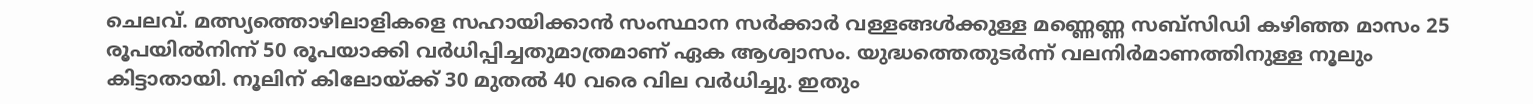ചെലവ്‌. മത്സ്യത്തൊഴിലാളികളെ സഹായിക്കാൻ സംസ്ഥാന സർക്കാർ വള്ളങ്ങൾക്കുള്ള മണ്ണെണ്ണ സബ്സിഡി കഴിഞ്ഞ മാസം 25 രൂപയിൽനിന്ന് 50 രൂപയാക്കി വർധിപ്പിച്ചതുമാത്രമാണ്‌ ഏക ആശ്വാസം. യുദ്ധത്തെതുടർന്ന്‌ വലനിർമാണത്തിനുള്ള നൂലും കിട്ടാതായി. നൂലിന് കിലോയ്ക്ക് 30 മുതൽ 40 വരെ വില വർധിച്ചു. ഇതും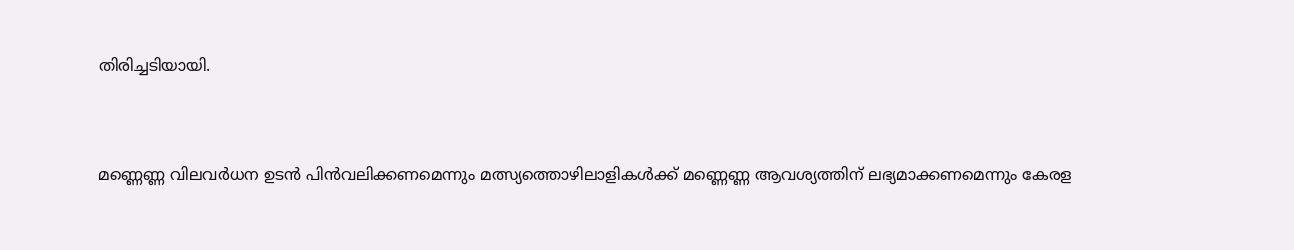തിരിച്ചടിയായി.


മണ്ണെണ്ണ വിലവർധന ഉടൻ പിൻവലിക്കണമെന്നും മത്സ്യത്തൊഴിലാളികൾക്ക് മണ്ണെണ്ണ ആവശ്യത്തിന് ലഭ്യമാക്കണമെന്നും കേരള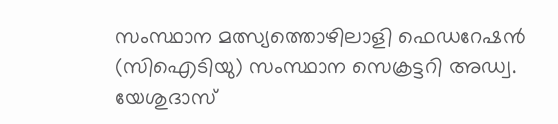സംസ്ഥാന മത്സ്യത്തൊഴിലാളി ഫെഡറേഷൻ (സിഐടിയു) സംസ്ഥാന സെക്രട്ടറി അഡ്വ. യേശുദാസ്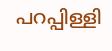പറപ്പിള്ളി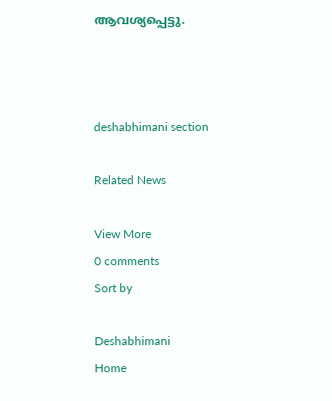ആവശ്യപ്പെട്ടു.



deshabhimani section

Related News

View More
0 comments
Sort by

Deshabhimani
Home